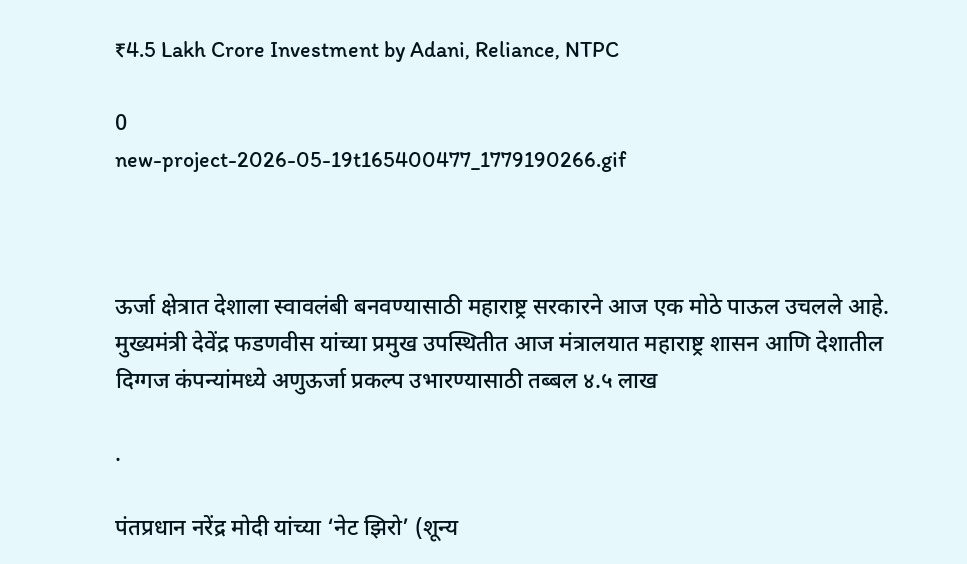₹4.5 Lakh Crore Investment by Adani, Reliance, NTPC

0
new-project-2026-05-19t165400477_1779190266.gif



ऊर्जा क्षेत्रात देशाला स्वावलंबी बनवण्यासाठी महाराष्ट्र सरकारने आज एक मोठे पाऊल उचलले आहे. मुख्यमंत्री देवेंद्र फडणवीस यांच्या प्रमुख उपस्थितीत आज मंत्रालयात महाराष्ट्र शासन आणि देशातील दिग्गज कंपन्यांमध्ये अणुऊर्जा प्रकल्प उभारण्यासाठी तब्बल ४.५ लाख

.

पंतप्रधान नरेंद्र मोदी यांच्या ‘नेट झिरो’ (शून्य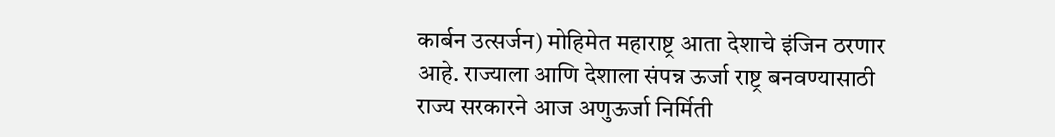कार्बन उत्सर्जन) मोहिमेत महाराष्ट्र आता देशाचे इंजिन ठरणार आहे. राज्याला आणि देशाला संपन्न ऊर्जा राष्ट्र बनवण्यासाठी राज्य सरकारने आज अणुऊर्जा निर्मिती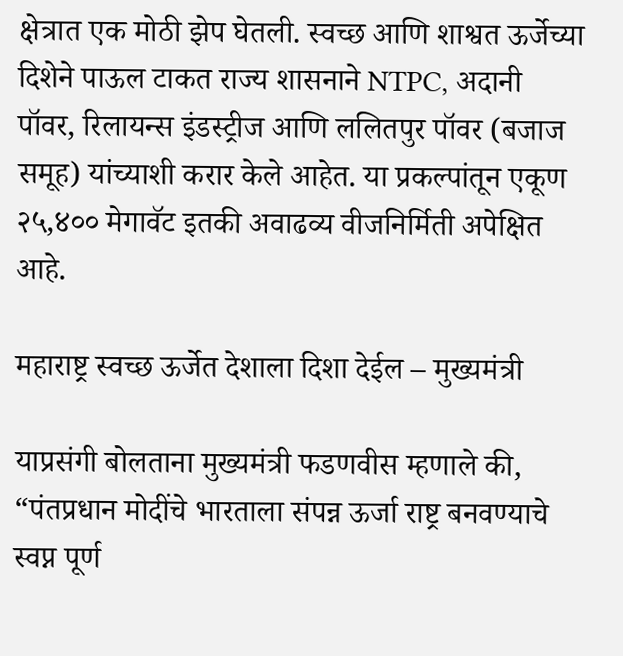क्षेत्रात एक मोठी झेप घेतली. स्वच्छ आणि शाश्वत ऊर्जेच्या दिशेने पाऊल टाकत राज्य शासनाने NTPC, अदानी पॉवर, रिलायन्स इंडस्ट्रीज आणि ललितपुर पॉवर (बजाज समूह) यांच्याशी करार केले आहेत. या प्रकल्पांतून एकूण २५,४०० मेगावॅट इतकी अवाढव्य वीजनिर्मिती अपेक्षित आहे.

महाराष्ट्र स्वच्छ ऊर्जेत देशाला दिशा देईल – मुख्यमंत्री

याप्रसंगी बोलताना मुख्यमंत्री फडणवीस म्हणाले की, “पंतप्रधान मोदींचे भारताला संपन्न ऊर्जा राष्ट्र बनवण्याचे स्वप्न पूर्ण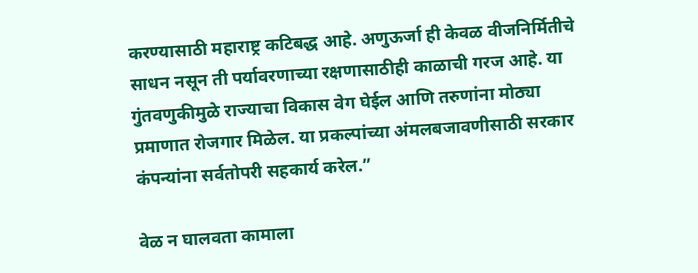करण्यासाठी महाराष्ट्र कटिबद्ध आहे. अणुऊर्जा ही केवळ वीजनिर्मितीचे साधन नसून ती पर्यावरणाच्या रक्षणासाठीही काळाची गरज आहे. या गुंतवणुकीमुळे राज्याचा विकास वेग घेईल आणि तरुणांना मोठ्या प्रमाणात रोजगार मिळेल. या प्रकल्पांच्या अंमलबजावणीसाठी सरकार कंपन्यांना सर्वतोपरी सहकार्य करेल.”

वेळ न घालवता कामाला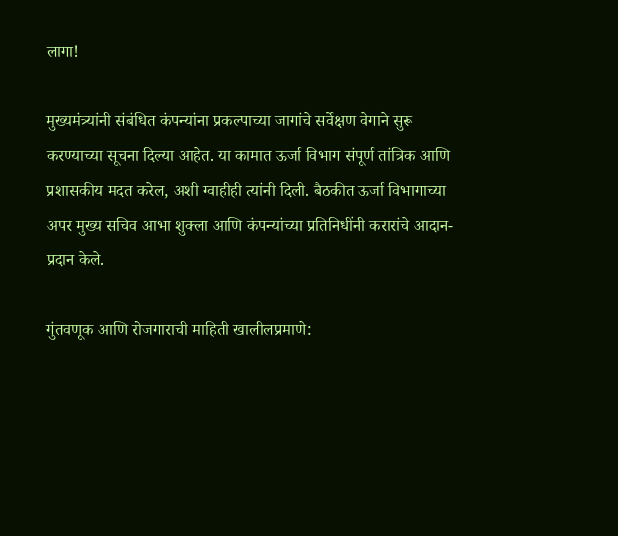लागा!

मुख्यमंत्र्यांनी संबंधित कंपन्यांना प्रकल्पाच्या जागांचे सर्वेक्षण वेगाने सुरू करण्याच्या सूचना दिल्या आहेत. या कामात ऊर्जा विभाग संपूर्ण तांत्रिक आणि प्रशासकीय मदत करेल, अशी ग्वाहीही त्यांनी दिली. बैठकीत ऊर्जा विभागाच्या अपर मुख्य सचिव आभा शुक्ला आणि कंपन्यांच्या प्रतिनिधींनी करारांचे आदान-प्रदान केले.

गुंतवणूक आणि रोजगाराची माहिती खालीलप्रमाणे: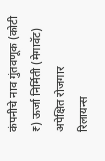कंपनीचे नाव गुंतवणूक (कोटी ₹) ऊर्जा निर्मिती (मेगावॅट) अपेक्षित रोजगार
रिलायन्स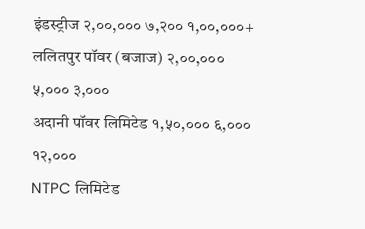इंडस्ट्रीज २,००,००० ७,२०० १,००,०००+
ललितपुर पॉवर (बजाज) २,००,००० ५,००० ३,०००
अदानी पॉवर लिमिटेड १,५०,००० ६,००० १२,०००
NTPC लिमिटेड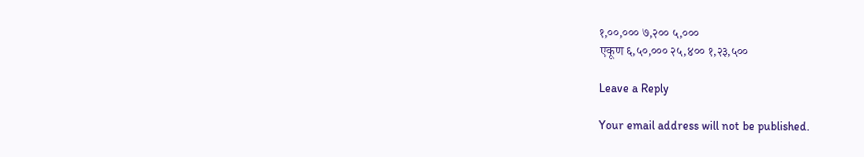१,००,००० ७,२०० ५,०००
एकूण ६,५०,००० २५,४०० १,२३,५००

Leave a Reply

Your email address will not be published.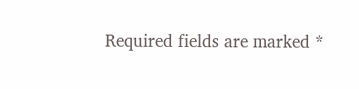Required fields are marked *